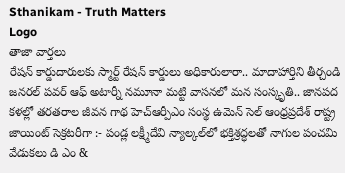Sthanikam - Truth Matters
Logo
తాజా వార్తలు
రేషన్ కార్డుదారులకు స్మార్ట్ రేషన్ కార్డులు అధికారులారా.. మాదాహార్తిని తీర్చండి జనరల్ పవర్ ఆఫ్ అటార్నీ నమూనా మట్టి వాసనలో మన సంస్కృతి.. జానపద కళల్లో తరతరాల జీవన గాథ హెచ్ఆర్పీఎం సంస్థ ఉమెన్ సెల్ ఆంధ్రప్రదేశ్ రాష్ట్ర జాయింట్ సెక్రటరీగా :- పండ్ల లక్ష్మీదేవి న్యాల్కల్‌లో భక్తిశ్రద్ధలతో నాగుల పంచమి వేడుకలు డి ఎం &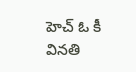హెచ్ ఓ కీ వినతి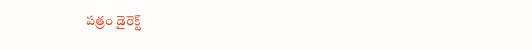పత్రం డైరెక్ట్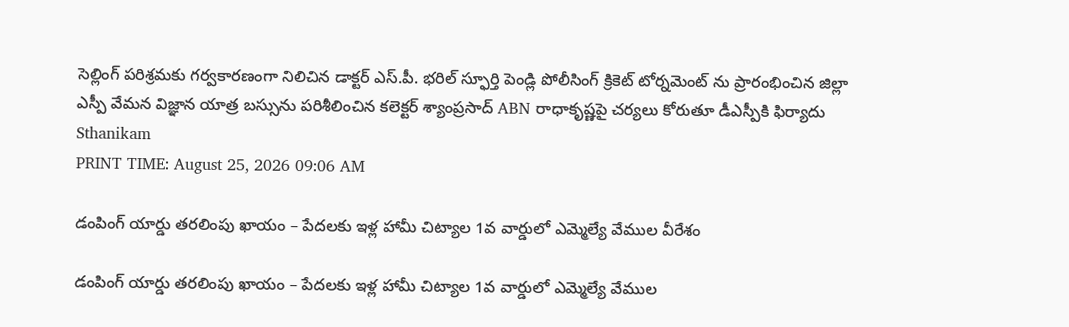సెల్లింగ్ పరిశ్రమకు గర్వకారణంగా నిలిచిన డాక్టర్ ఎస్.పీ. భరిల్ స్ఫూర్తి పెండ్లి పోలీసింగ్ క్రికెట్ టోర్నమెంట్ ను ప్రారంభించిన జిల్లా ఎస్పీ వేమన విజ్ఞాన యాత్ర బస్సును పరిశీలించిన కలెక్టర్ శ్యాంప్రసాద్ ABN రాధాకృష్ణపై చర్యలు కోరుతూ డీఎస్పీకి ఫిర్యాదు
Sthanikam
PRINT TIME: August 25, 2026 09:06 AM

డంపింగ్ యార్డు తరలింపు ఖాయం – పేదలకు ఇళ్ల హామీ చిట్యాల 1వ వార్డులో ఎమ్మెల్యే వేముల వీరేశం

డంపింగ్ యార్డు తరలింపు ఖాయం – పేదలకు ఇళ్ల హామీ చిట్యాల 1వ వార్డులో ఎమ్మెల్యే వేముల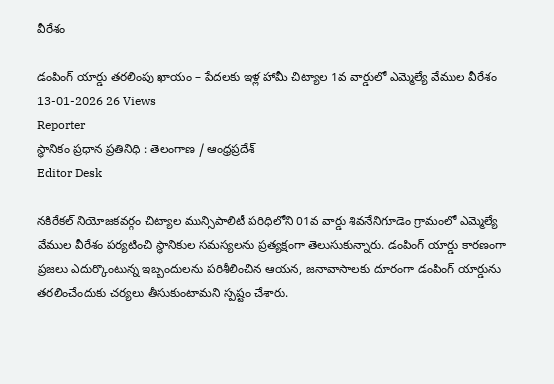వీరేశం

డంపింగ్ యార్డు తరలింపు ఖాయం – పేదలకు ఇళ్ల హామీ చిట్యాల 1వ వార్డులో ఎమ్మెల్యే వేముల వీరేశం
13-01-2026 26 Views
Reporter
స్థానికం ప్రధాన ప్రతినిధి : తెలంగాణ / ఆంధ్రప్రదేశ్
Editor Desk

నకిరేకల్ నియోజకవర్గం చిట్యాల మున్సిపాలిటీ పరిధిలోని 01వ వార్డు శివనేనిగూడెం గ్రామంలో ఎమ్మెల్యే వేముల వీరేశం పర్యటించి స్థానికుల సమస్యలను ప్రత్యక్షంగా తెలుసుకున్నారు. డంపింగ్ యార్డు కారణంగా ప్రజలు ఎదుర్కొంటున్న ఇబ్బందులను పరిశీలించిన ఆయన, జనావాసాలకు దూరంగా డంపింగ్ యార్డును తరలించేందుకు చర్యలు తీసుకుంటామని స్పష్టం చేశారు.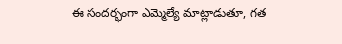ఈ సందర్భంగా ఎమ్మెల్యే మాట్లాడుతూ, గత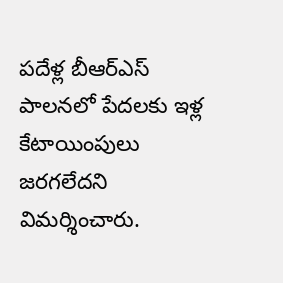పదేళ్ల బీఆర్‌ఎస్ పాలనలో పేదలకు ఇళ్ల కేటాయింపులు జరగలేదని విమర్శించారు.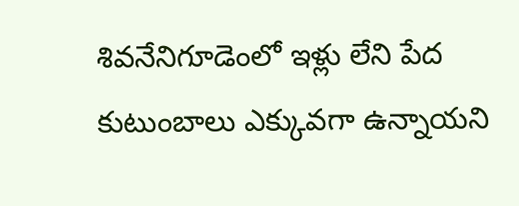శివనేనిగూడెంలో ఇళ్లు లేని పేద కుటుంబాలు ఎక్కువగా ఉన్నాయని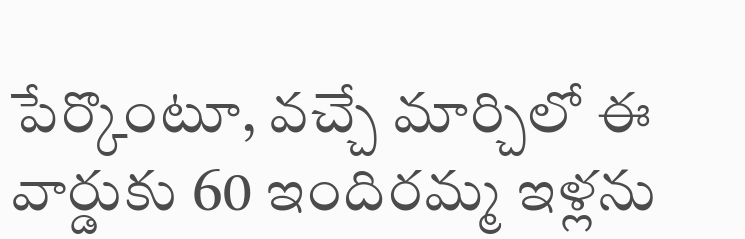పేర్కొంటూ, వచ్చే మార్చిలో ఈ వార్డుకు 60 ఇందిరమ్మ ఇళ్లను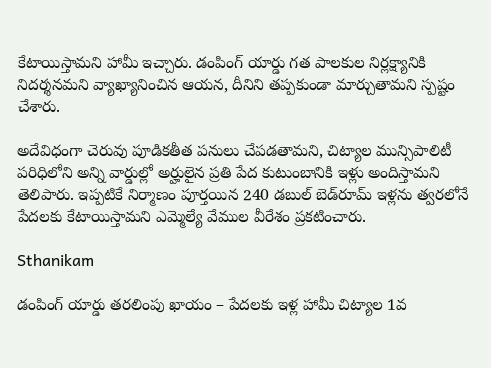కేటాయిస్తామని హామీ ఇచ్చారు. డంపింగ్ యార్డు గత పాలకుల నిర్లక్ష్యానికి నిదర్శనమని వ్యాఖ్యానించిన ఆయన, దీనిని తప్పకుండా మార్చుతామని స్పష్టం చేశారు.

అదేవిధంగా చెరువు పూడికతీత పనులు చేపడతామని, చిట్యాల మున్సిపాలిటీ పరిధిలోని అన్ని వార్డుల్లో అర్హులైన ప్రతి పేద కుటుంబానికి ఇళ్లు అందిస్తామని తెలిపారు. ఇప్పటికే నిర్మాణం పూర్తయిన 240 డబుల్ బెడ్‌రూమ్ ఇళ్లను త్వరలోనే పేదలకు కేటాయిస్తామని ఎమ్మెల్యే వేముల వీరేశం ప్రకటించారు.

Sthanikam

డంపింగ్ యార్డు తరలింపు ఖాయం – పేదలకు ఇళ్ల హామీ చిట్యాల 1వ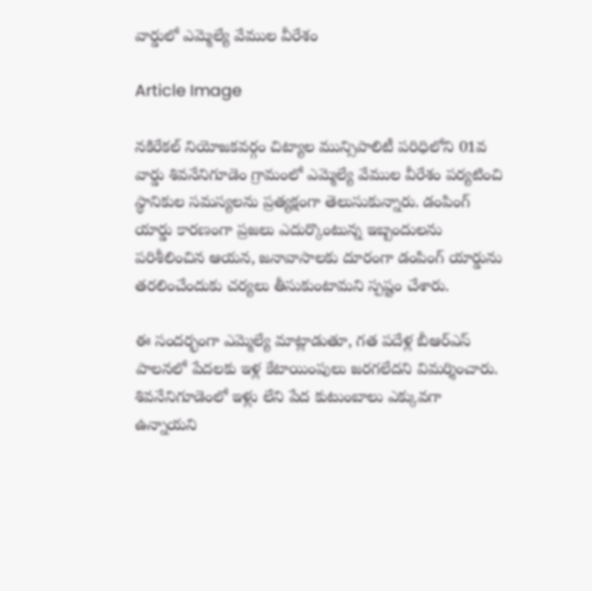వార్డులో ఎమ్మెల్యే వేముల వీరేశం

Article Image

నకిరేకల్ నియోజకవర్గం చిట్యాల మున్సిపాలిటీ పరిధిలోని 01వ వార్డు శివనేనిగూడెం గ్రామంలో ఎమ్మెల్యే వేముల వీరేశం పర్యటించి స్థానికుల సమస్యలను ప్రత్యక్షంగా తెలుసుకున్నారు. డంపింగ్ యార్డు కారణంగా ప్రజలు ఎదుర్కొంటున్న ఇబ్బందులను పరిశీలించిన ఆయన, జనావాసాలకు దూరంగా డంపింగ్ యార్డును తరలించేందుకు చర్యలు తీసుకుంటామని స్పష్టం చేశారు.

ఈ సందర్భంగా ఎమ్మెల్యే మాట్లాడుతూ, గత పదేళ్ల బీఆర్‌ఎస్ పాలనలో పేదలకు ఇళ్ల కేటాయింపులు జరగలేదని విమర్శించారు. శివనేనిగూడెంలో ఇళ్లు లేని పేద కుటుంబాలు ఎక్కువగా ఉన్నాయని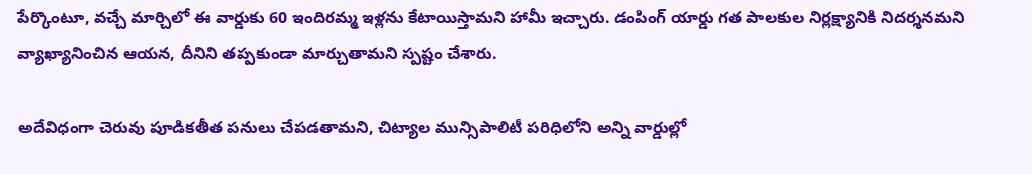పేర్కొంటూ, వచ్చే మార్చిలో ఈ వార్డుకు 60 ఇందిరమ్మ ఇళ్లను కేటాయిస్తామని హామీ ఇచ్చారు. డంపింగ్ యార్డు గత పాలకుల నిర్లక్ష్యానికి నిదర్శనమని వ్యాఖ్యానించిన ఆయన, దీనిని తప్పకుండా మార్చుతామని స్పష్టం చేశారు.

అదేవిధంగా చెరువు పూడికతీత పనులు చేపడతామని, చిట్యాల మున్సిపాలిటీ పరిధిలోని అన్ని వార్డుల్లో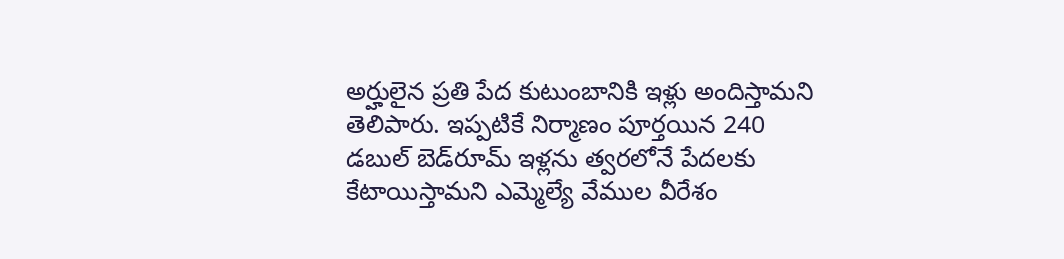అర్హులైన ప్రతి పేద కుటుంబానికి ఇళ్లు అందిస్తామని తెలిపారు. ఇప్పటికే నిర్మాణం పూర్తయిన 240 డబుల్ బెడ్‌రూమ్ ఇళ్లను త్వరలోనే పేదలకు కేటాయిస్తామని ఎమ్మెల్యే వేముల వీరేశం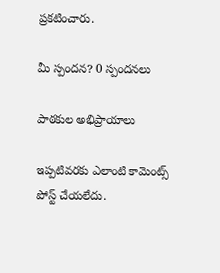ప్రకటించారు.

మీ స్పందన? 0 స్పందనలు

పాఠకుల అభిప్రాయాలు

ఇప్పటివరకు ఎలాంటి కామెంట్స్ పోస్ట్ చేయలేదు.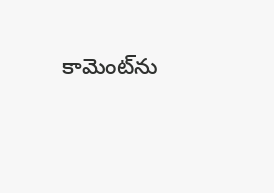కామెంట్‌ను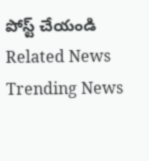పోస్ట్ చేయండి
Related News
Trending News